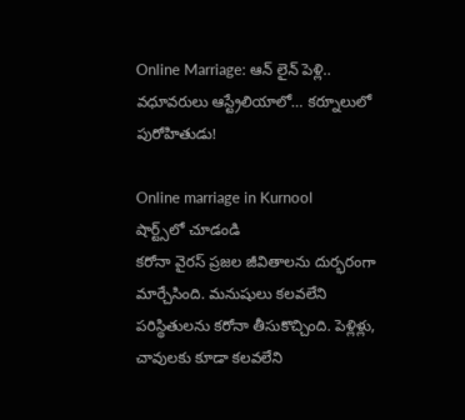Online Marriage: ఆన్ లైన్ పెళ్లి.. వధూవరులు ఆస్ట్రేలియాలో... కర్నూలులో పురోహితుడు!

Online marriage in Kurnool
షార్ట్స్‌లో చూడండి
కరోనా వైరస్ ప్రజల జీవితాలను దుర్భరంగా మార్చేసింది. మనుషులు కలవలేని పరిస్థితులను కరోనా తీసుకొచ్చింది. పెళ్లిళ్లు, చావులకు కూడా కలవలేని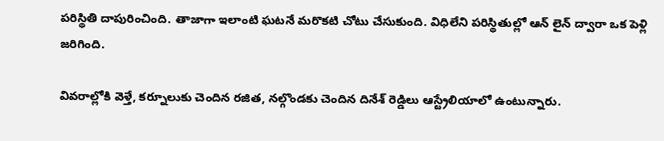పరిస్థితి దాపురించింది. తాజాగా ఇలాంటి ఘటనే మరొకటి చోటు చేసుకుంది. విధిలేని పరిస్థితుల్లో ఆన్ లైన్ ద్వారా ఒక పెళ్లి జరిగింది.

వివరాల్లోకి వెళ్తే, కర్నూలుకు చెందిన రజిత, నల్గొండకు చెందిన దినేశ్ రెడ్డిలు ఆస్ట్రేలియాలో ఉంటున్నారు.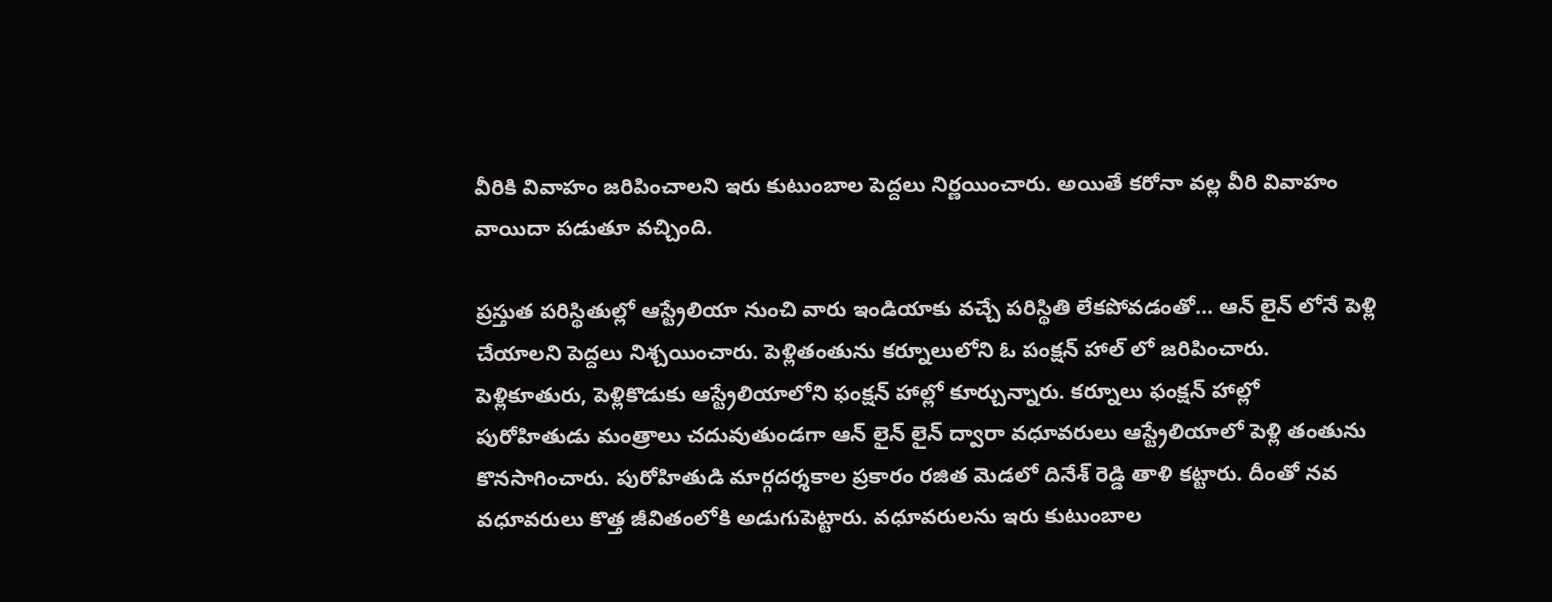వీరికి వివాహం జరిపించాలని ఇరు కుటుంబాల పెద్దలు నిర్ణయించారు. అయితే కరోనా వల్ల వీరి వివాహం వాయిదా పడుతూ వచ్చింది.

ప్రస్తుత పరిస్థితుల్లో ఆస్ట్రేలియా నుంచి వారు ఇండియాకు వచ్చే పరిస్థితి లేకపోవడంతో... ఆన్ లైన్ లోనే పెళ్లి చేయాలని పెద్దలు నిశ్చయించారు. పెళ్లితంతును కర్నూలులోని ఓ పంక్షన్ హాల్ లో జరిపించారు. పెళ్లికూతురు, పెళ్లికొడుకు ఆస్ట్రేలియాలోని ఫంక్షన్ హాల్లో కూర్చున్నారు. కర్నూలు ఫంక్షన్ హాల్లో పురోహితుడు మంత్రాలు చదువుతుండగా ఆన్ లైన్ లైన్ ద్వారా వధూవరులు ఆస్ట్రేలియాలో పెళ్లి తంతును కొనసాగించారు. పురోహితుడి మార్గదర్శకాల ప్రకారం రజిత మెడలో దినేశ్ రెడ్డి తాళి కట్టారు. దీంతో నవ వధూవరులు కొత్త జీవితంలోకి అడుగుపెట్టారు. వధూవరులను ఇరు కుటుంబాల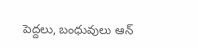పెద్దలు, బంధువులు ఆన్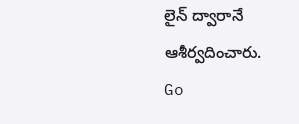లైన్ ద్వారానే ఆశీర్వదించారు.
Go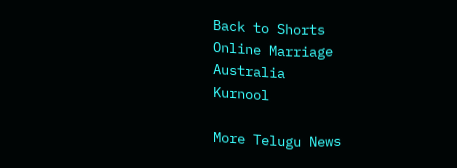Back to Shorts
Online Marriage
Australia
Kurnool

More Telugu News